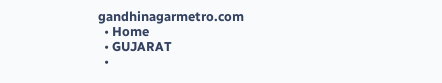gandhinagarmetro.com
  • Home
  • GUJARAT
  •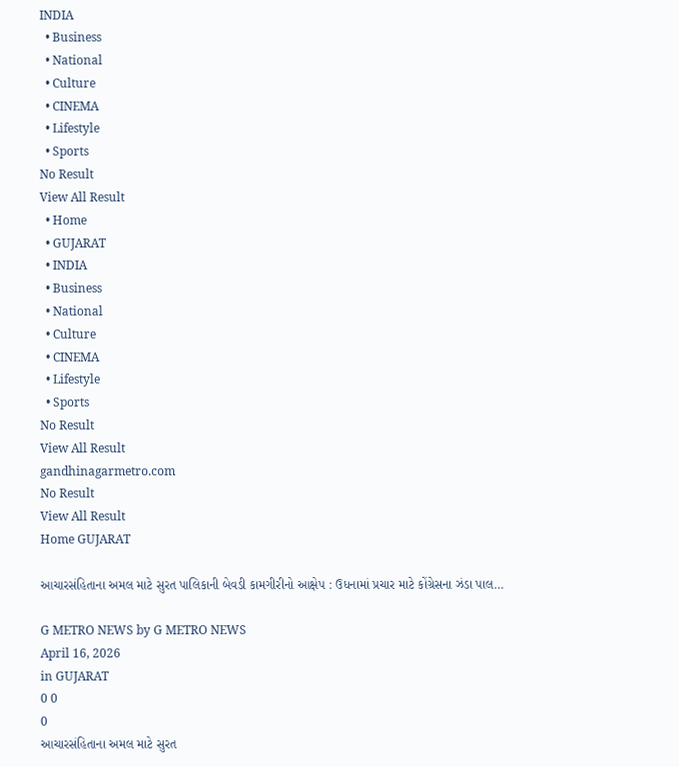INDIA
  • Business
  • National
  • Culture
  • CINEMA
  • Lifestyle
  • Sports
No Result
View All Result
  • Home
  • GUJARAT
  • INDIA
  • Business
  • National
  • Culture
  • CINEMA
  • Lifestyle
  • Sports
No Result
View All Result
gandhinagarmetro.com
No Result
View All Result
Home GUJARAT

આચારસંહિતાના અમલ માટે સુરત પાલિકાની બેવડી કામગીરીનો આક્ષેપ : ઉધનામાં પ્રચાર માટે કોંગ્રેસના ઝંડા પાલ…

G METRO NEWS by G METRO NEWS
April 16, 2026
in GUJARAT
0 0
0
આચારસંહિતાના અમલ માટે સુરત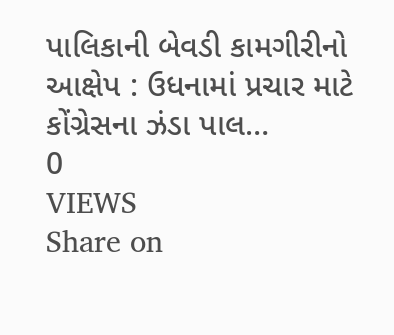પાલિકાની બેવડી કામગીરીનો આક્ષેપ : ઉધનામાં પ્રચાર માટે કોંગ્રેસના ઝંડા પાલ…
0
VIEWS
Share on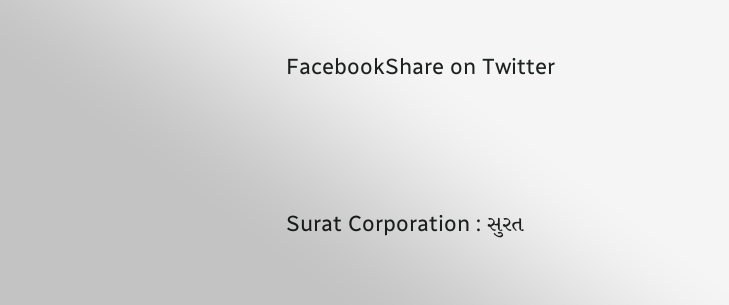FacebookShare on Twitter



Surat Corporation : સુરત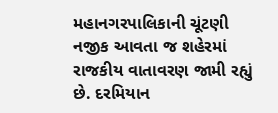મહાનગરપાલિકાની ચૂંટણી નજીક આવતા જ શહેરમાં રાજકીય વાતાવરણ જામી રહ્યું છે. દરમિયાન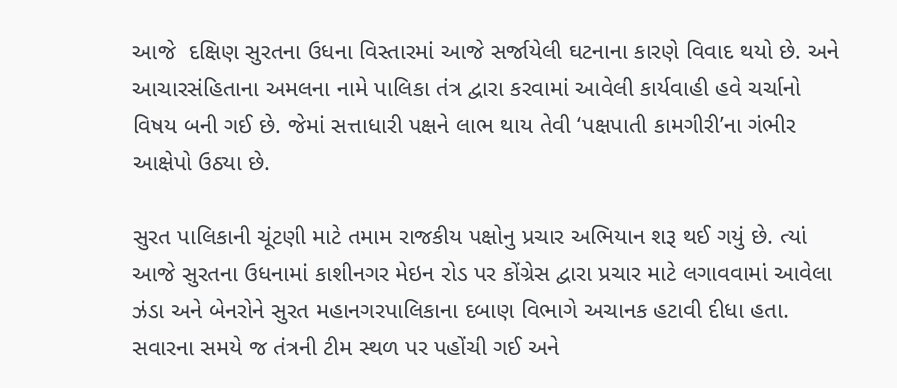આજે  દક્ષિણ સુરતના ઉધના વિસ્તારમાં આજે સર્જાયેલી ઘટનાના કારણે વિવાદ થયો છે. અને આચારસંહિતાના અમલના નામે પાલિકા તંત્ર દ્વારા કરવામાં આવેલી કાર્યવાહી હવે ચર્ચાનો વિષય બની ગઈ છે. જેમાં સત્તાધારી પક્ષને લાભ થાય તેવી ‘પક્ષપાતી કામગીરી’ના ગંભીર આક્ષેપો ઉઠ્યા છે.

સુરત પાલિકાની ચૂંટણી માટે તમામ રાજકીય પક્ષોનુ પ્રચાર અભિયાન શરૂ થઈ ગયું છે. ત્યાં આજે સુરતના ઉધનામાં કાશીનગર મેઇન રોડ પર કોંગ્રેસ દ્વારા પ્રચાર માટે લગાવવામાં આવેલા ઝંડા અને બેનરોને સુરત મહાનગરપાલિકાના દબાણ વિભાગે અચાનક હટાવી દીધા હતા. સવારના સમયે જ તંત્રની ટીમ સ્થળ પર પહોંચી ગઈ અને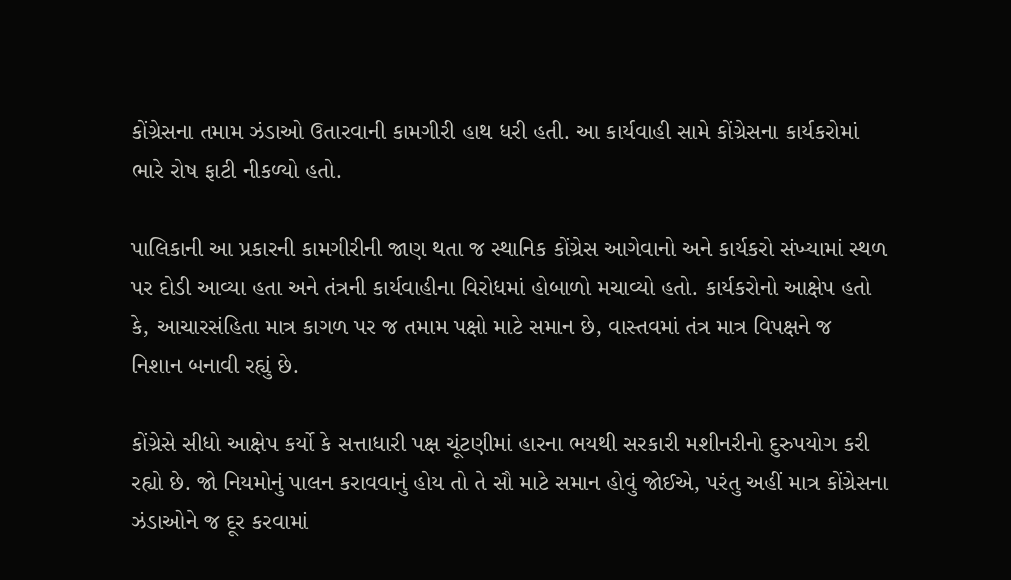કોંગ્રેસના તમામ ઝંડાઓ ઉતારવાની કામગીરી હાથ ધરી હતી. આ કાર્યવાહી સામે કોંગ્રેસના કાર્યકરોમાં ભારે રોષ ફાટી નીકળ્યો હતો.

પાલિકાની આ પ્રકારની કામગીરીની જાણ થતા જ સ્થાનિક કોંગ્રેસ આગેવાનો અને કાર્યકરો સંખ્યામાં સ્થળ પર દોડી આવ્યા હતા અને તંત્રની કાર્યવાહીના વિરોધમાં હોબાળો મચાવ્યો હતો. કાર્યકરોનો આક્ષેપ હતો કે, આચારસંહિતા માત્ર કાગળ પર જ તમામ પક્ષો માટે સમાન છે, વાસ્તવમાં તંત્ર માત્ર વિપક્ષને જ નિશાન બનાવી રહ્યું છે.

કોંગ્રેસે સીધો આક્ષેપ કર્યો કે સત્તાધારી પક્ષ ચૂંટણીમાં હારના ભયથી સરકારી મશીનરીનો દુરુપયોગ કરી રહ્યો છે. જો નિયમોનું પાલન કરાવવાનું હોય તો તે સૌ માટે સમાન હોવું જોઈએ, પરંતુ અહીં માત્ર કોંગ્રેસના ઝંડાઓને જ દૂર કરવામાં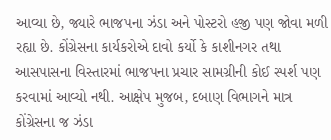આવ્યા છે, જ્યારે ભાજપના ઝંડા અને પોસ્ટરો હજી પણ જોવા મળી રહ્યા છે. કોંગ્રેસના કાર્યકરોએ દાવો કર્યો કે કાશીનગર તથા આસપાસના વિસ્તારમાં ભાજપના પ્રચાર સામગ્રીની કોઈ સ્પર્શ પણ કરવામાં આવ્યો નથી. આક્ષેપ મુજબ, દબાણ વિભાગને માત્ર કોંગ્રેસના જ ઝંડા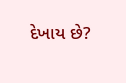દેખાય છે?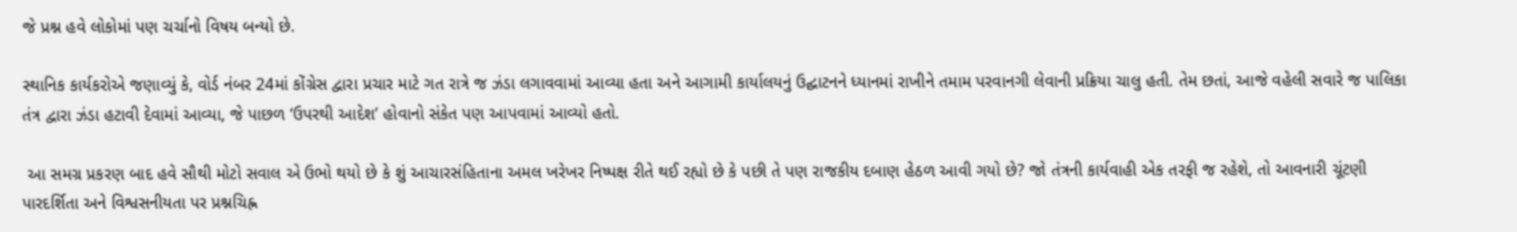જે પ્રશ્ન હવે લોકોમાં પણ ચર્ચાનો વિષય બન્યો છે.

સ્થાનિક કાર્યકરોએ જણાવ્યું કે, વોર્ડ નંબર 24માં કોંગ્રેસ દ્વારા પ્રચાર માટે ગત રાત્રે જ ઝંડા લગાવવામાં આવ્યા હતા અને આગામી કાર્યાલયનું ઉદ્ઘાટનને ધ્યાનમાં રાખીને તમામ પરવાનગી લેવાની પ્રક્રિયા ચાલુ હતી. તેમ છતાં, આજે વહેલી સવારે જ પાલિકા તંત્ર દ્વારા ઝંડા હટાવી દેવામાં આવ્યા, જે પાછળ ‘ઉપરથી આદેશ’ હોવાનો સંકેત પણ આપવામાં આવ્યો હતો.

 આ સમગ્ર પ્રકરણ બાદ હવે સૌથી મોટો સવાલ એ ઉભો થયો છે કે શું આચારસંહિતાના અમલ ખરેખર નિષ્પક્ષ રીતે થઈ રહ્યો છે કે પછી તે પણ રાજકીય દબાણ હેઠળ આવી ગયો છે? જો તંત્રની કાર્યવાહી એક તરફી જ રહેશે, તો આવનારી ચૂંટણી પારદર્શિતા અને વિશ્વસનીયતા પર પ્રશ્નચિહ્ન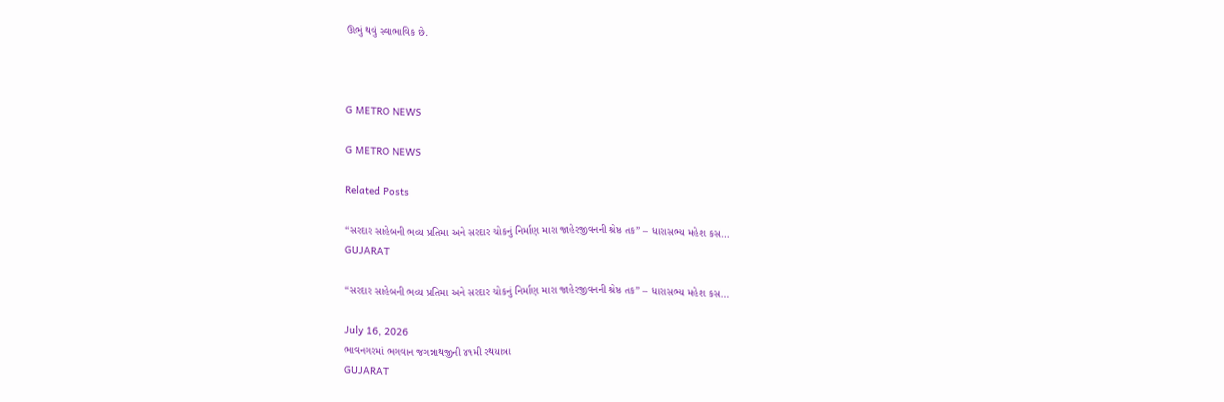ઊભું થવું સ્વાભાવિક છે.



G METRO NEWS

G METRO NEWS

Related Posts

“સરદાર સાહેબની ભવ્ય પ્રતિમા અને સરદાર ચોકનું નિર્માણ મારા જાહેરજીવનની શ્રેષ્ઠ તક” – ધારાસભ્ય મહેશ કસ…
GUJARAT

“સરદાર સાહેબની ભવ્ય પ્રતિમા અને સરદાર ચોકનું નિર્માણ મારા જાહેરજીવનની શ્રેષ્ઠ તક” – ધારાસભ્ય મહેશ કસ…

July 16, 2026
ભાવનગરમાં ભગવાન જગન્નાથજીની ૪૧મી રથયાત્રા
GUJARAT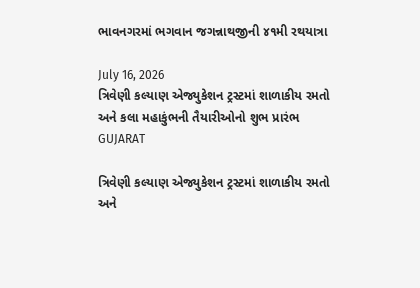ભાવનગરમાં ભગવાન જગન્નાથજીની ૪૧મી રથયાત્રા

July 16, 2026
ત્રિવેણી કલ્યાણ એજ્યુકેશન ટ્રસ્ટમાં શાળાકીય રમતો અને કલા મહાકુંભની તૈયારીઓનો શુભ પ્રારંભ
GUJARAT

ત્રિવેણી કલ્યાણ એજ્યુકેશન ટ્રસ્ટમાં શાળાકીય રમતો અને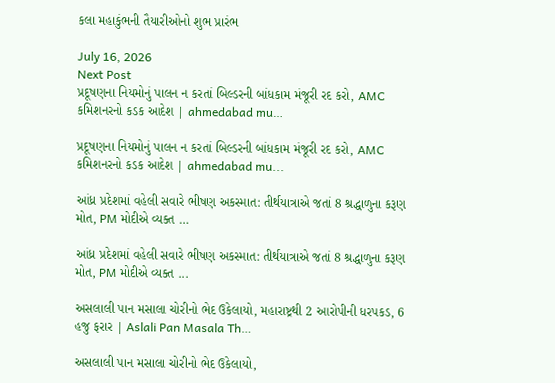કલા મહાકુંભની તૈયારીઓનો શુભ પ્રારંભ

July 16, 2026
Next Post
પ્રદૂષણના નિયમોનું પાલન ન કરતાં બિલ્ડરની બાંધકામ મંજૂરી રદ કરો, AMC કમિશનરનો કડક આદેશ | ahmedabad mu…

પ્રદૂષણના નિયમોનું પાલન ન કરતાં બિલ્ડરની બાંધકામ મંજૂરી રદ કરો, AMC કમિશનરનો કડક આદેશ | ahmedabad mu...

આંધ્ર પ્રદેશમાં વહેલી સવારે ભીષણ અકસ્માત: તીર્થયાત્રાએ જતાં 8 શ્રદ્ધાળુના કરૂણ મોત, PM મોદીએ વ્યક્ત …

આંધ્ર પ્રદેશમાં વહેલી સવારે ભીષણ અકસ્માત: તીર્થયાત્રાએ જતાં 8 શ્રદ્ધાળુના કરૂણ મોત, PM મોદીએ વ્યક્ત ...

અસલાલી પાન મસાલા ચોરીનો ભેદ ઉકેલાયો, મહારાષ્ટ્રથી 2 આરોપીની ધરપકડ, 6 હજુ ફરાર | Aslali Pan Masala Th…

અસલાલી પાન મસાલા ચોરીનો ભેદ ઉકેલાયો,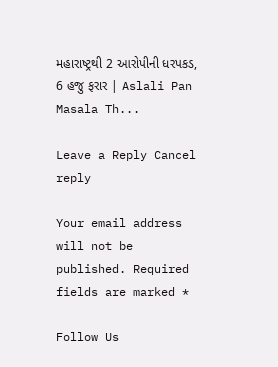મહારાષ્ટ્રથી 2 આરોપીની ધરપકડ, 6 હજુ ફરાર | Aslali Pan Masala Th...

Leave a Reply Cancel reply

Your email address will not be published. Required fields are marked *

Follow Us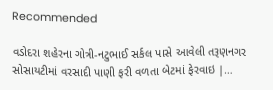Recommended

વડોદરા શહેરના ગોત્રી-નટુભાઈ સર્કલ પાસે આવેલી તરૂણનગર સોસાયટીમાં વરસાદી પાણી ફરી વળતા બેટમાં ફેરવાઇ |…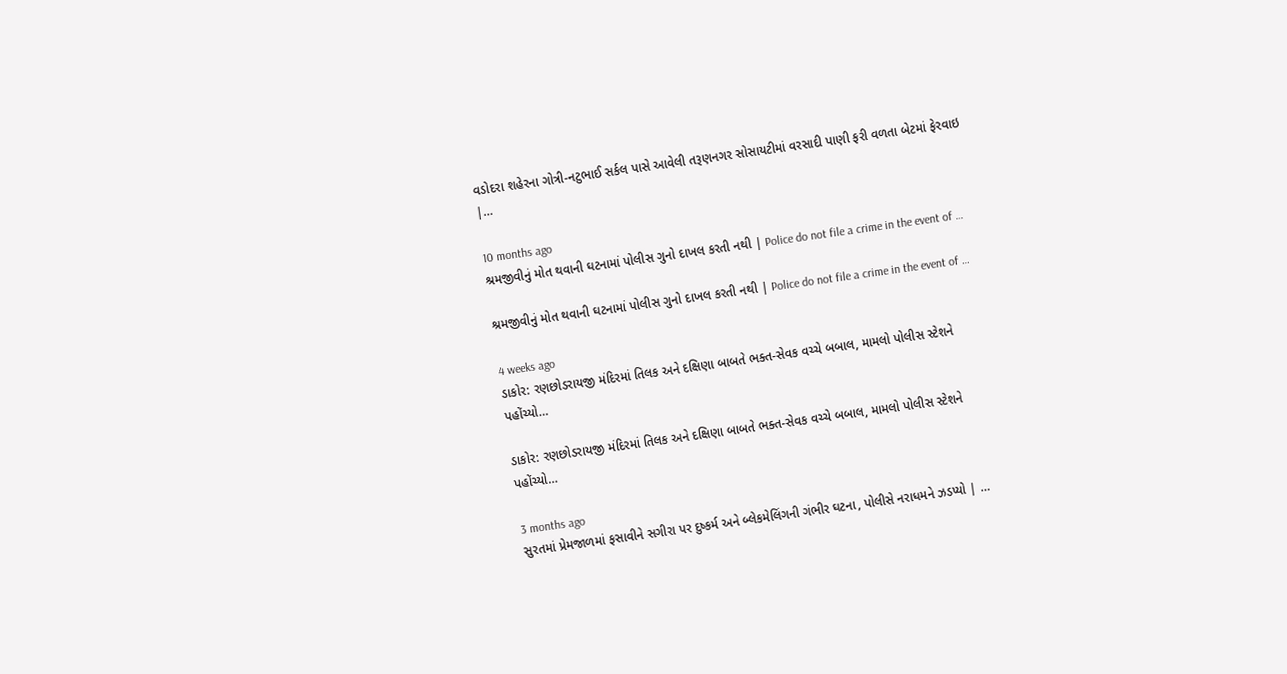વડોદરા શહેરના ગોત્રી-નટુભાઈ સર્કલ પાસે આવેલી તરૂણનગર સોસાયટીમાં વરસાદી પાણી ફરી વળતા બેટમાં ફેરવાઇ |…

10 months ago
શ્રમજીવીનું મોત થવાની ઘટનામાં પોલીસ ગુનો દાખલ કરતી નથી | Police do not file a crime in the event of …

શ્રમજીવીનું મોત થવાની ઘટનામાં પોલીસ ગુનો દાખલ કરતી નથી | Police do not file a crime in the event of …

4 weeks ago
ડાકોર: રણછોડરાયજી મંદિરમાં તિલક અને દક્ષિણા બાબતે ભક્ત-સેવક વચ્ચે બબાલ, મામલો પોલીસ સ્ટેશને પહોંચ્યો…

ડાકોર: રણછોડરાયજી મંદિરમાં તિલક અને દક્ષિણા બાબતે ભક્ત-સેવક વચ્ચે બબાલ, મામલો પોલીસ સ્ટેશને પહોંચ્યો…

3 months ago
સુરતમાં પ્રેમજાળમાં ફસાવીને સગીરા પર દુષ્કર્મ અને બ્લેકમેલિંગની ગંભીર ઘટના, પોલીસે નરાધમને ઝડપ્યો | …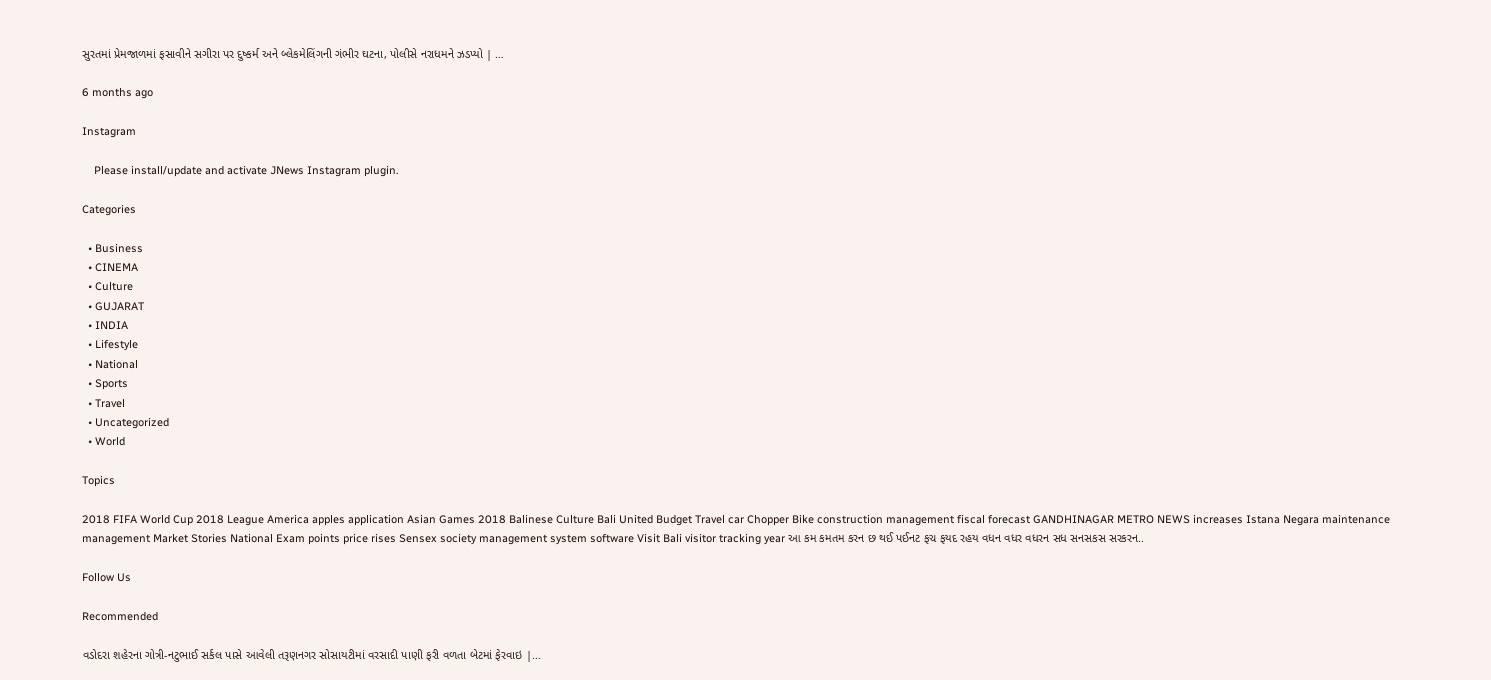સુરતમાં પ્રેમજાળમાં ફસાવીને સગીરા પર દુષ્કર્મ અને બ્લેકમેલિંગની ગંભીર ઘટના, પોલીસે નરાધમને ઝડપ્યો | …

6 months ago

Instagram

    Please install/update and activate JNews Instagram plugin.

Categories

  • Business
  • CINEMA
  • Culture
  • GUJARAT
  • INDIA
  • Lifestyle
  • National
  • Sports
  • Travel
  • Uncategorized
  • World

Topics

2018 FIFA World Cup 2018 League America apples application Asian Games 2018 Balinese Culture Bali United Budget Travel car Chopper Bike construction management fiscal forecast GANDHINAGAR METRO NEWS increases Istana Negara maintenance management Market Stories National Exam points price rises Sensex society management system software Visit Bali visitor tracking year આ કમ કમતમ કરન છ થઈ પઈનટ ફચ ફયદ રહય વધન વધર વધરન સધ સનસકસ સરકરન..

Follow Us

Recommended

વડોદરા શહેરના ગોત્રી-નટુભાઈ સર્કલ પાસે આવેલી તરૂણનગર સોસાયટીમાં વરસાદી પાણી ફરી વળતા બેટમાં ફેરવાઇ |…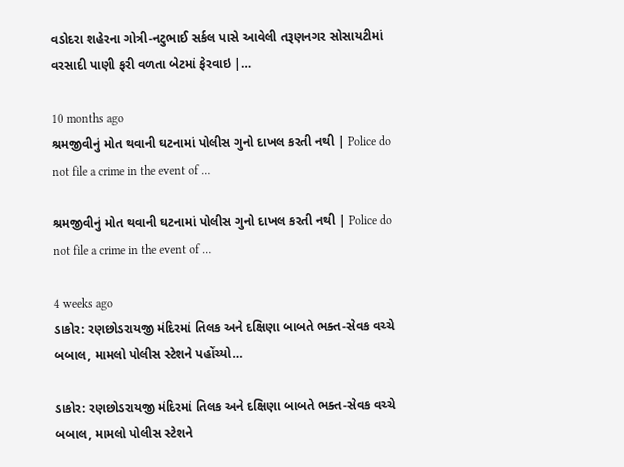વડોદરા શહેરના ગોત્રી-નટુભાઈ સર્કલ પાસે આવેલી તરૂણનગર સોસાયટીમાં વરસાદી પાણી ફરી વળતા બેટમાં ફેરવાઇ |…

10 months ago
શ્રમજીવીનું મોત થવાની ઘટનામાં પોલીસ ગુનો દાખલ કરતી નથી | Police do not file a crime in the event of …

શ્રમજીવીનું મોત થવાની ઘટનામાં પોલીસ ગુનો દાખલ કરતી નથી | Police do not file a crime in the event of …

4 weeks ago
ડાકોર: રણછોડરાયજી મંદિરમાં તિલક અને દક્ષિણા બાબતે ભક્ત-સેવક વચ્ચે બબાલ, મામલો પોલીસ સ્ટેશને પહોંચ્યો…

ડાકોર: રણછોડરાયજી મંદિરમાં તિલક અને દક્ષિણા બાબતે ભક્ત-સેવક વચ્ચે બબાલ, મામલો પોલીસ સ્ટેશને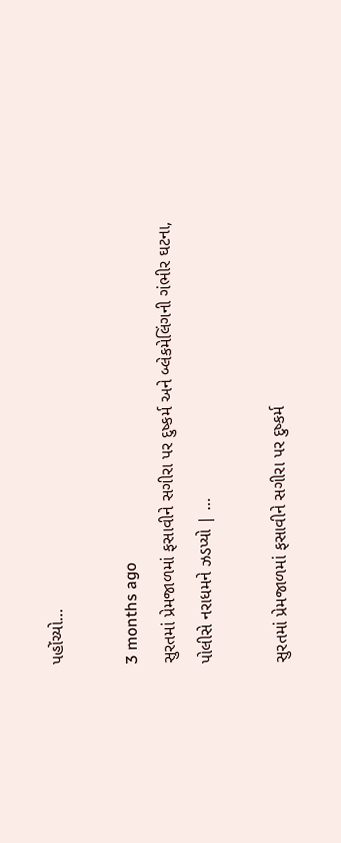પહોંચ્યો…

3 months ago
સુરતમાં પ્રેમજાળમાં ફસાવીને સગીરા પર દુષ્કર્મ અને બ્લેકમેલિંગની ગંભીર ઘટના, પોલીસે નરાધમને ઝડપ્યો | …

સુરતમાં પ્રેમજાળમાં ફસાવીને સગીરા પર દુષ્કર્મ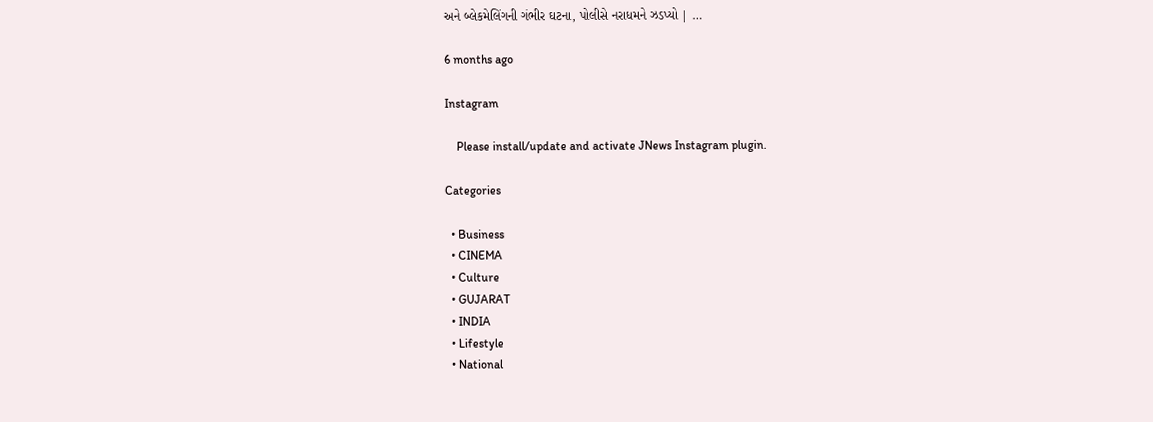અને બ્લેકમેલિંગની ગંભીર ઘટના, પોલીસે નરાધમને ઝડપ્યો | …

6 months ago

Instagram

    Please install/update and activate JNews Instagram plugin.

Categories

  • Business
  • CINEMA
  • Culture
  • GUJARAT
  • INDIA
  • Lifestyle
  • National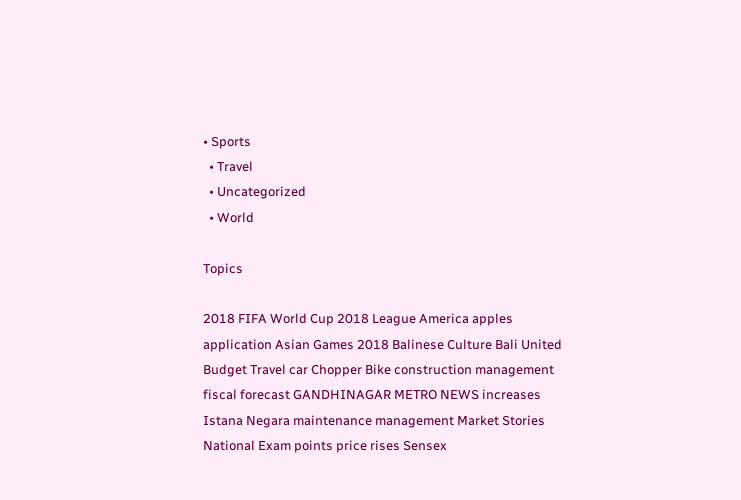• Sports
  • Travel
  • Uncategorized
  • World

Topics

2018 FIFA World Cup 2018 League America apples application Asian Games 2018 Balinese Culture Bali United Budget Travel car Chopper Bike construction management fiscal forecast GANDHINAGAR METRO NEWS increases Istana Negara maintenance management Market Stories National Exam points price rises Sensex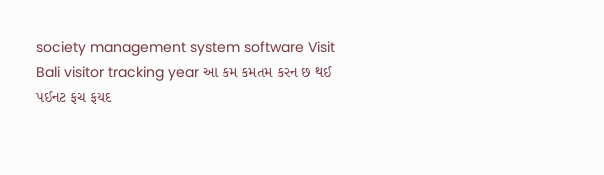society management system software Visit Bali visitor tracking year આ કમ કમતમ કરન છ થઈ પઈનટ ફચ ફયદ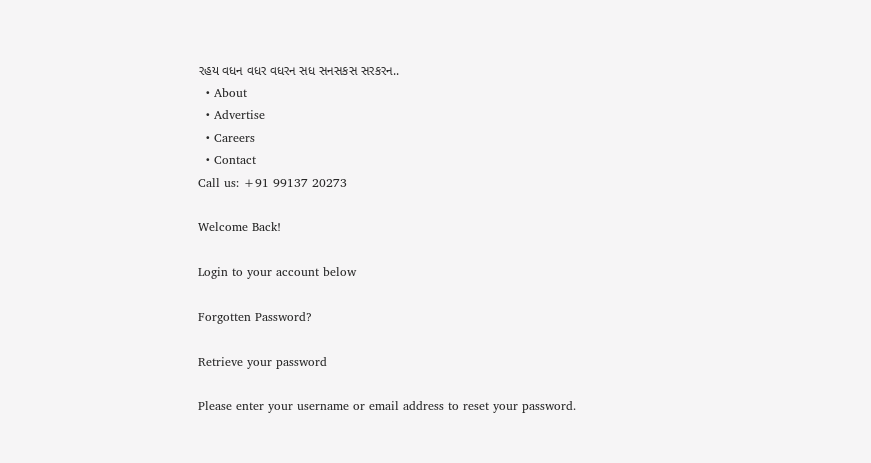રહય વધન વધર વધરન સધ સનસકસ સરકરન..
  • About
  • Advertise
  • Careers
  • Contact
Call us: +91 99137 20273

Welcome Back!

Login to your account below

Forgotten Password?

Retrieve your password

Please enter your username or email address to reset your password.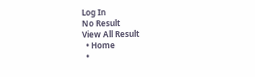Log In
No Result
View All Result
  • Home
  •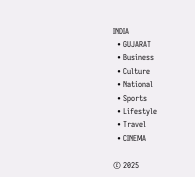INDIA
  • GUJARAT
  • Business
  • Culture
  • National
  • Sports
  • Lifestyle
  • Travel
  • CINEMA

© 2025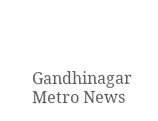Gandhinagar Metro News